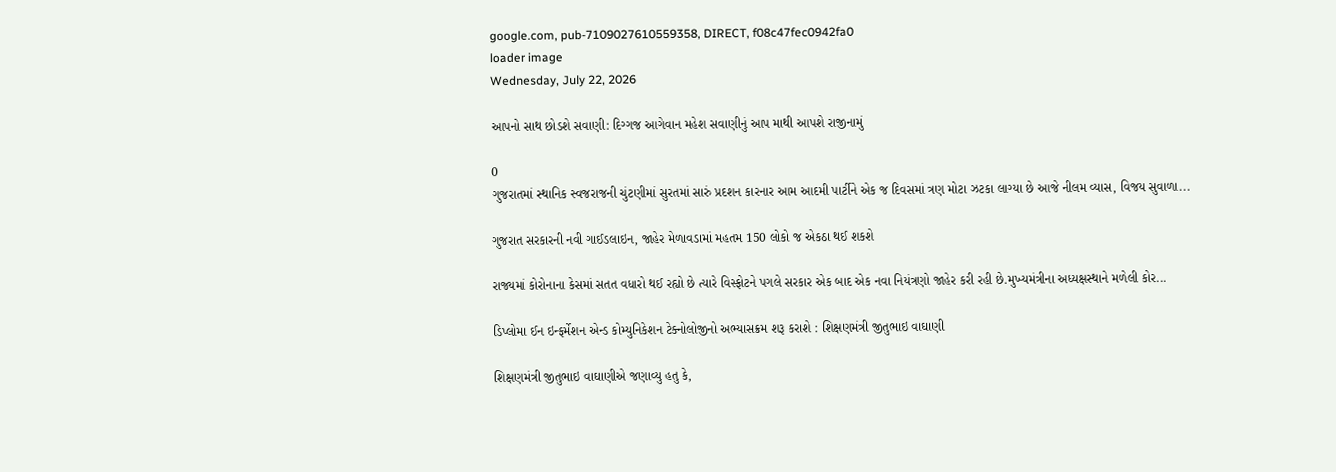google.com, pub-7109027610559358, DIRECT, f08c47fec0942fa0
loader image
Wednesday, July 22, 2026

આપનો સાથ છોડશે સવાણી: દિગ્ગજ આગેવાન મહેશ સવાણીનું આપ માથી આપશે રાજીનામું

0
ગુજરાતમાં સ્થાનિક સ્વજરાજની ચુંટણીમાં સુરતમાં સારું પ્રદશન કારનાર આમ આદમી પાર્ટીને એક જ દિવસમાં ત્રણ મોટા ઝટકા લાગ્યા છે આજે નીલમ વ્યાસ, વિજય સુવાળા...

ગુજરાત સરકારની નવી ગાઈડલાઇન, જાહેર મેળાવડામાં મહતમ 150 લોકો જ એકઠા થઈ શકશે

રાજ્યમાં કોરોનાના કેસમાં સતત વધારો થઈ રહ્યો છે ત્યારે વિસ્ફોટને પગલે સરકાર એક બાદ એક નવા નિયંત્રણો જાહેર કરી રહી છે.મુખ્યમંત્રીના અધ્યક્ષસ્થાને મળેલી કોર...

ડિપ્લોમા ઈન ઇન્ફર્મેશન એન્ડ કોમ્યુનિકેશન ટેક્નોલોજીનો અભ્યાસક્રમ શરૂ કરાશે : શિક્ષણમંત્રી જીતુભાઇ વાઘાણી

શિક્ષણમંત્રી જીતુભાઇ વાઘાણીએ જણાવ્યુ હતુ કે,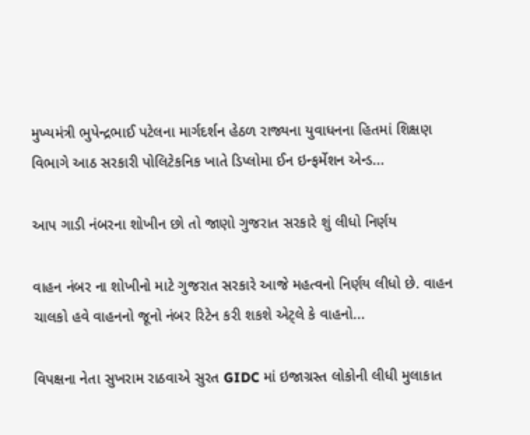મુખ્યમંત્રી ભુપેન્દ્રભાઈ પટેલના માર્ગદર્શન હેઠળ રાજ્યના યુવાધનના હિતમાં શિક્ષણ વિભાગે આઠ સરકારી પોલિટેકનિક ખાતે ડિપ્લોમા ઈન ઇન્ફર્મેશન એન્ડ...

આપ ગાડી નંબરના શોખીન છો તો જાણો ગુજરાત સરકારે શું લીધો નિર્ણય

વાહન નંબર ના શોખીનો માટે ગુજરાત સરકારે આજે મહત્વનો નિર્ણય લીધો છે. વાહન ચાલકો હવે વાહનનો જૂનો નંબર રિટેન કરી શકશે એટ્લે કે વાહનો...

વિપક્ષના નેતા સુખરામ રાઠવાએ સુરત GIDC માં ઇજાગ્રસ્ત લોકોની લીધી મુલાકાત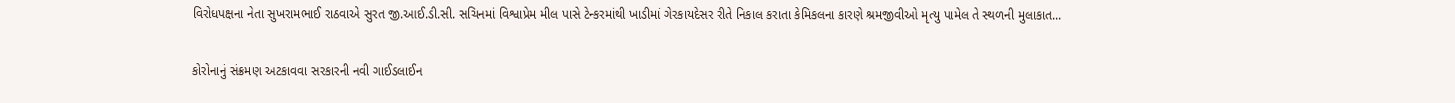વિરોધપક્ષના નેતા સુખરામભાઈ રાઠવાએ સુરત જી.આઈ.ડી.સી. સચિનમાં વિશ્વાપ્રેમ મીલ પાસે ટેન્કરમાંથી ખાડીમાં ગેરકાયદેસર રીતે નિકાલ કરાતા કેમિકલના કારણે શ્રમજીવીઓ મૃત્યુ પામેલ તે સ્થળની મુલાકાત...

કોરોનાનું સંક્રમણ અટકાવવા સરકારની નવી ગાઈડલાઈન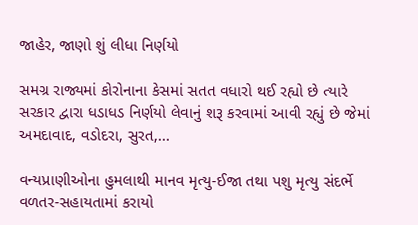જાહેર, જાણો શું લીધા નિર્ણયો

સમગ્ર રાજ્યમાં કોરોનાના કેસમાં સતત વધારો થઈ રહ્યો છે ત્યારે સરકાર દ્વારા ધડાધડ નિર્ણયો લેવાનું શરૂ કરવામાં આવી રહ્યું છે જેમાં  અમદાવાદ, વડોદરા, સુરત,...

વન્યપ્રાણીઓના હુમલાથી માનવ મૃત્યુ-ઈજા તથા પશુ મૃત્યુ સંદર્ભે વળતર-સહાયતામાં કરાયો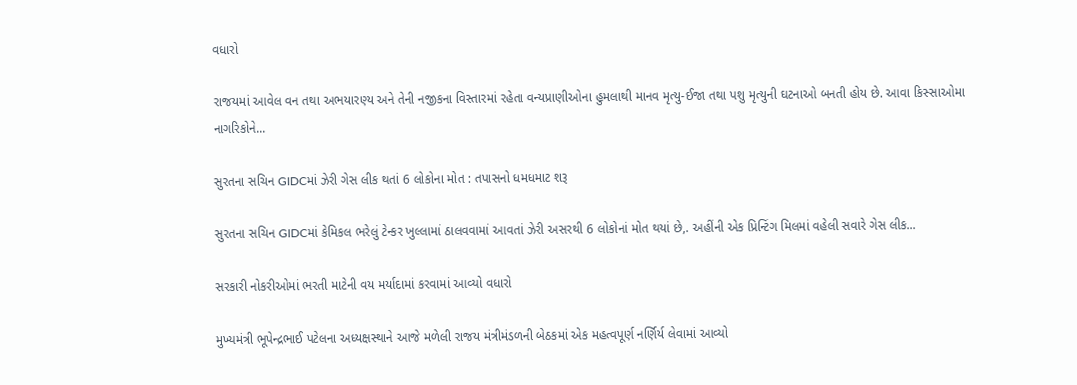વધારો

રાજયમાં આવેલ વન તથા અભયારણ્ય અને તેની નજીકના વિસ્તારમાં રહેતા વન્યપ્રાણીઓના હુમલાથી માનવ મૃત્યુ-ઈજા તથા પશુ મૃત્યુની ઘટનાઓ બનતી હોય છે. આવા કિસ્સાઓમા નાગરિકોને...

સુરતના સચિન GIDCમાં ઝેરી ગેસ લીક થતાં 6 લોકોના મોત : તપાસનો ધમધમાટ શરૂ

સુરતના સચિન GIDCમાં કેમિકલ ભરેલું ટેન્કર ખુલ્લામાં ઠાલવવામાં આવતાં ઝેરી અસરથી 6 લોકોનાં મોત થયાં છે,. અહીંની એક પ્રિન્ટિંગ મિલમાં વહેલી સવારે ગેસ લીક...

સરકારી નોકરીઓમાં ભરતી માટેની વય મર્યાદામાં કરવામાં આવ્યો વધારો

મુખ્યમંત્રી ભૂપેન્દ્રભાઈ પટેલના અધ્યક્ષસ્થાને આજે મળેલી રાજય મંત્રીમંડળની બેઠકમાં એક મહત્વપૂર્ણ નર્ણિર્ય લેવામાં આવ્યો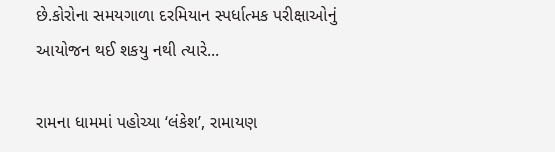છે.કોરોના સમયગાળા દરમિયાન સ્પર્ધાત્મક પરીક્ષાઓનું આયોજન થઈ શકયુ નથી ત્યારે...

રામના ધામમાં પહોચ્યા ‘લંકેશ’, રામાયણ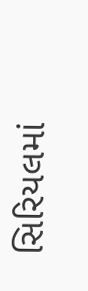સિરિયલમાં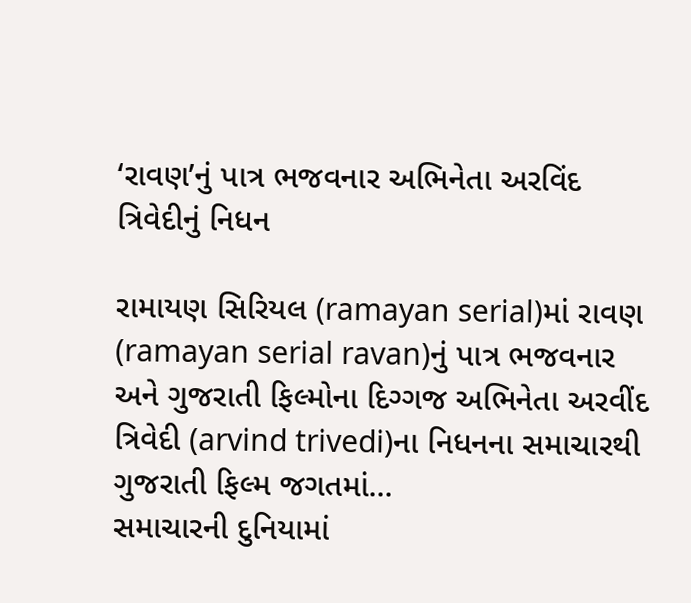‘રાવણ’નું પાત્ર ભજવનાર અભિનેતા અરવિંદ ત્રિવેદીનું નિધન

રામાયણ સિરિયલ (ramayan serial)માં રાવણ (ramayan serial ravan)નું પાત્ર ભજવનાર અને ગુજરાતી ફિલ્મોના દિગ્ગજ અભિનેતા અરવીંદ ત્રિવેદી (arvind trivedi)ના નિધનના સમાચારથી ગુજરાતી ફિલ્મ જગતમાં...
સમાચારની દુનિયામાં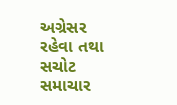અગ્રેસર રહેવા તથા સચોટ સમાચાર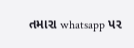તમારા whatsapp પર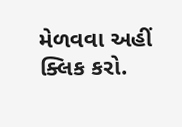મેળવવા અહીં ક્લિક કરો.